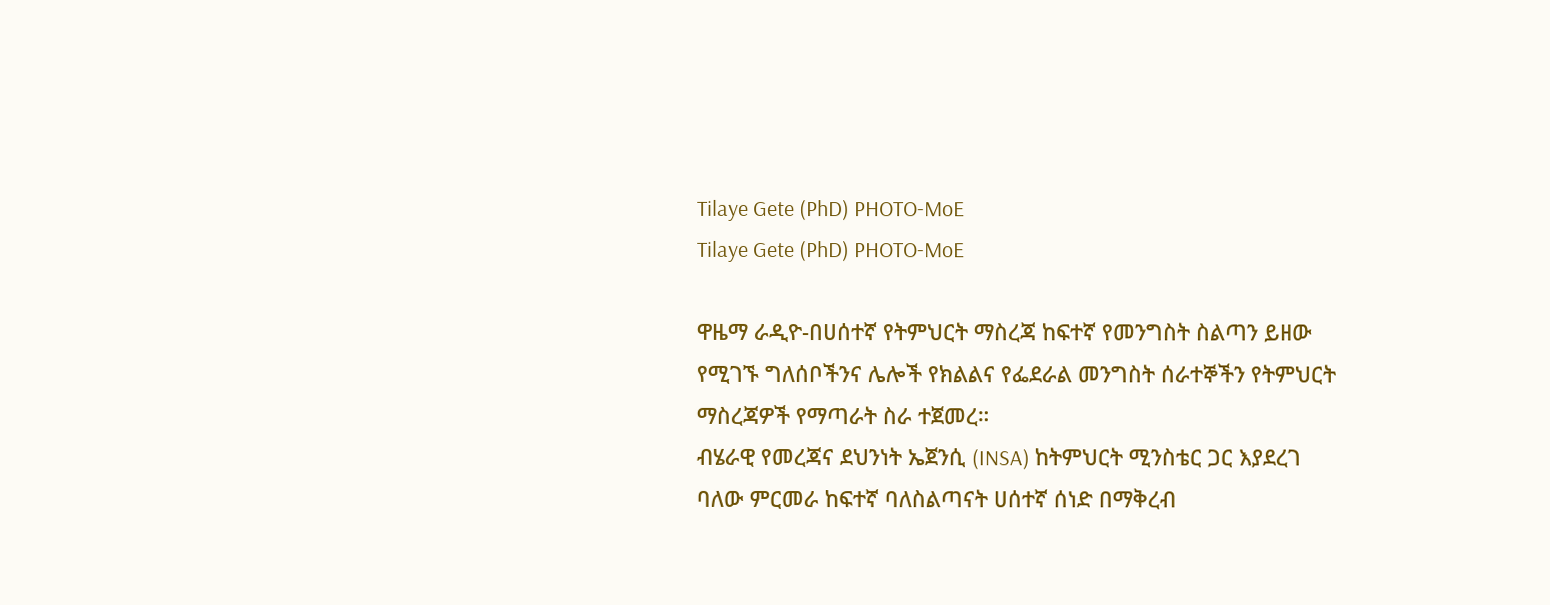Tilaye Gete (PhD) PHOTO-MoE
Tilaye Gete (PhD) PHOTO-MoE

ዋዜማ ራዲዮ-በሀሰተኛ የትምህርት ማስረጃ ከፍተኛ የመንግስት ስልጣን ይዘው የሚገኙ ግለሰቦችንና ሌሎች የክልልና የፌደራል መንግስት ሰራተኞችን የትምህርት ማስረጃዎች የማጣራት ስራ ተጀመረ።
ብሄራዊ የመረጃና ደህንነት ኤጀንሲ (INSA) ከትምህርት ሚንስቴር ጋር እያደረገ ባለው ምርመራ ከፍተኛ ባለስልጣናት ሀሰተኛ ሰነድ በማቅረብ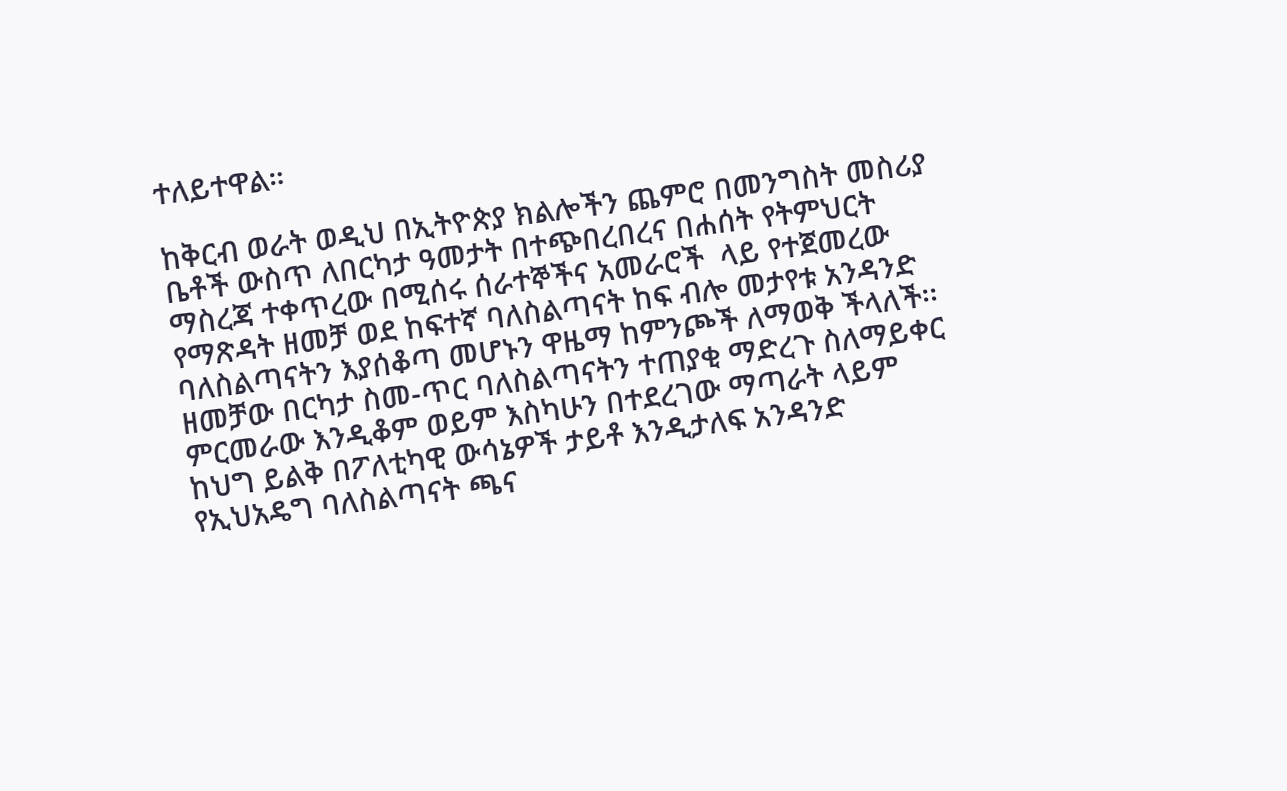ተለይተዋል።

ከቅርብ ወራት ወዲህ በኢትዮጵያ ክልሎችን ጨምሮ በመንግስት መስሪያ ቤቶች ውስጥ ለበርካታ ዓመታት በተጭበረበረና በሐሰት የትምህርት ማስረጃ ተቀጥረው በሚሰሩ ሰራተኞችና አመራሮች  ላይ የተጀመረው የማጽዳት ዘመቻ ወደ ከፍተኛ ባለስልጣናት ከፍ ብሎ መታየቱ አንዳንድ  ባለስልጣናትን እያሰቆጣ መሆኑን ዋዜማ ከምንጮች ለማወቅ ችላለች፡፡
ዘመቻው በርካታ ስመ-ጥር ባለስልጣናትን ተጠያቂ ማድረጉ ስለማይቀር ምርመራው እንዲቆም ወይም እስካሁን በተደረገው ማጣራት ላይም ከህግ ይልቅ በፖለቲካዊ ውሳኔዎች ታይቶ እንዲታለፍ አንዳንድ የኢህአዴግ ባለስልጣናት ጫና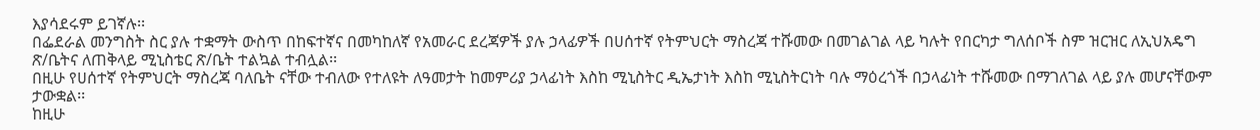እያሳደሩም ይገኛሉ፡፡
በፌደራል መንግስት ስር ያሉ ተቋማት ውስጥ በከፍተኛና በመካከለኛ የአመራር ደረጃዎች ያሉ ኃላፊዎች በሀሰተኛ የትምህርት ማስረጃ ተሹመው በመገልገል ላይ ካሉት የበርካታ ግለሰቦች ስም ዝርዝር ለኢህአዴግ ጽ/ቤትና ለጠቅላይ ሚኒስቴር ጽ/ቤት ተልኳል ተብሏል፡፡
በዚሁ የሀሰተኛ የትምህርት ማስረጃ ባለቤት ናቸው ተብለው የተለዩት ለዓመታት ከመምሪያ ኃላፊነት እስከ ሚኒስትር ዲኤታነት እስከ ሚኒስትርነት ባሉ ማዕረጎች በኃላፊነት ተሹመው በማገለገል ላይ ያሉ መሆናቸውም ታውቋል፡፡
ከዚሁ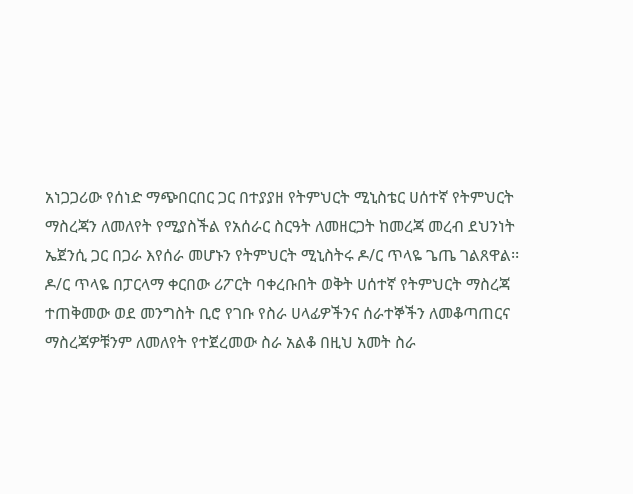አነጋጋሪው የሰነድ ማጭበርበር ጋር በተያያዘ የትምህርት ሚኒስቴር ሀሰተኛ የትምህርት ማስረጃን ለመለየት የሚያስችል የአሰራር ስርዓት ለመዘርጋት ከመረጃ መረብ ደህንነት ኤጀንሲ ጋር በጋራ እየሰራ መሆኑን የትምህርት ሚኒስትሩ ዶ/ር ጥላዬ ጌጤ ገልጸዋል፡፡
ዶ/ር ጥላዬ በፓርላማ ቀርበው ሪፖርት ባቀረቡበት ወቅት ሀሰተኛ የትምህርት ማስረጃ ተጠቅመው ወደ መንግስት ቢሮ የገቡ የስራ ሀላፊዎችንና ሰራተኞችን ለመቆጣጠርና ማስረጃዎቹንም ለመለየት የተጀረመው ስራ አልቆ በዚህ አመት ስራ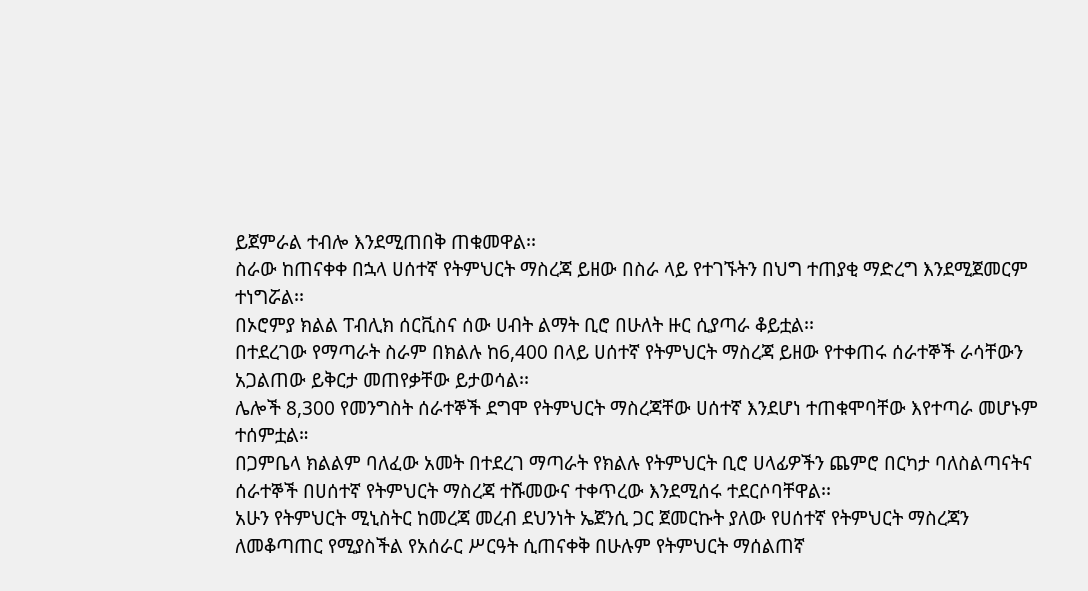ይጀምራል ተብሎ እንደሚጠበቅ ጠቁመዋል፡፡
ስራው ከጠናቀቀ በኋላ ሀሰተኛ የትምህርት ማስረጃ ይዘው በስራ ላይ የተገኙትን በህግ ተጠያቂ ማድረግ እንደሚጀመርም ተነግሯል፡፡
በኦሮምያ ክልል ፐብሊክ ሰርቪስና ሰው ሀብት ልማት ቢሮ በሁለት ዙር ሲያጣራ ቆይቷል፡፡
በተደረገው የማጣራት ስራም በክልሉ ከ6,400 በላይ ሀሰተኛ የትምህርት ማስረጃ ይዘው የተቀጠሩ ሰራተኞች ራሳቸውን አጋልጠው ይቅርታ መጠየቃቸው ይታወሳል፡፡
ሌሎች 8,300 የመንግስት ሰራተኞች ደግሞ የትምህርት ማስረጃቸው ሀሰተኛ እንደሆነ ተጠቁሞባቸው እየተጣራ መሆኑም ተሰምቷል።
በጋምቤላ ክልልም ባለፈው አመት በተደረገ ማጣራት የክልሉ የትምህርት ቢሮ ሀላፊዎችን ጨምሮ በርካታ ባለስልጣናትና ሰራተኞች በሀሰተኛ የትምህርት ማስረጃ ተሹመውና ተቀጥረው እንደሚሰሩ ተደርሶባቸዋል፡፡
አሁን የትምህርት ሚኒስትር ከመረጃ መረብ ደህንነት ኤጀንሲ ጋር ጀመርኩት ያለው የሀሰተኛ የትምህርት ማስረጃን ለመቆጣጠር የሚያስችል የአሰራር ሥርዓት ሲጠናቀቅ በሁሉም የትምህርት ማሰልጠኛ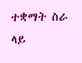ተቋማት ስራ ላይ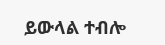ይውላል ተብሎ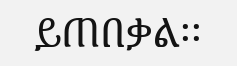ይጠበቃል፡፡